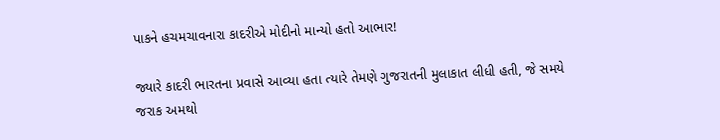પાકને હચમચાવનારા કાદરીએ મોદીનો માન્યો હતો આભાર!

જ્યારે કાદરી ભારતના પ્રવાસે આવ્યા હતા ત્યારે તેમણે ગુજરાતની મુલાકાત લીધી હતી, જે સમયે જરાક અમથો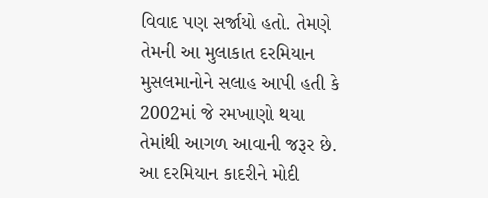વિવાદ પણ સર્જાયો હતો. તેમણે તેમની આ મુલાકાત દરમિયાન મુસલમાનોને સલાહ આપી હતી કે 2002માં જે રમખાણો થયા તેમાંથી આગળ આવાની જરૂર છે. આ દરમિયાન કાદરીને મોદી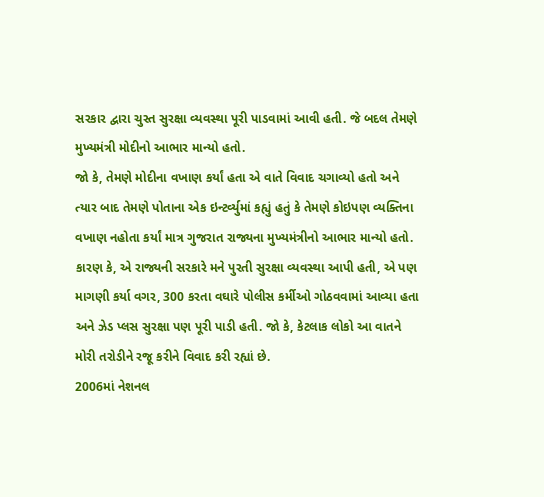સરકાર દ્વારા ચુસ્ત સુરક્ષા વ્યવસ્થા પૂરી પાડવામાં આવી હતી. જે બદલ તેમણે મુખ્યમંત્રી મોદીનો આભાર માન્યો હતો.
જો કે, તેમણે મોદીના વખાણ કર્યાં હતા એ વાતે વિવાદ ચગાવ્યો હતો અને ત્યાર બાદ તેમણે પોતાના એક ઇન્ટર્વ્યુમાં કહ્યું હતું કે તેમણે કોઇપણ વ્યક્તિના વખાણ નહોતા કર્યાં માત્ર ગુજરાત રાજ્યના મુખ્યમંત્રીનો આભાર માન્યો હતો. કારણ કે, એ રાજ્યની સરકારે મને પુરતી સુરક્ષા વ્યવસ્થા આપી હતી, એ પણ માગણી કર્યા વગર, 300 કરતા વઘારે પોલીસ કર્મીઓ ગોઠવવામાં આવ્યા હતા અને ઝેડ પ્લસ સુરક્ષા પણ પૂરી પાડી હતી. જો કે, કેટલાક લોકો આ વાતને મોરી તરોડીને રજૂ કરીને વિવાદ કરી રહ્યાં છે.
2006માં નેશનલ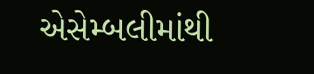એસેમ્બલીમાંથી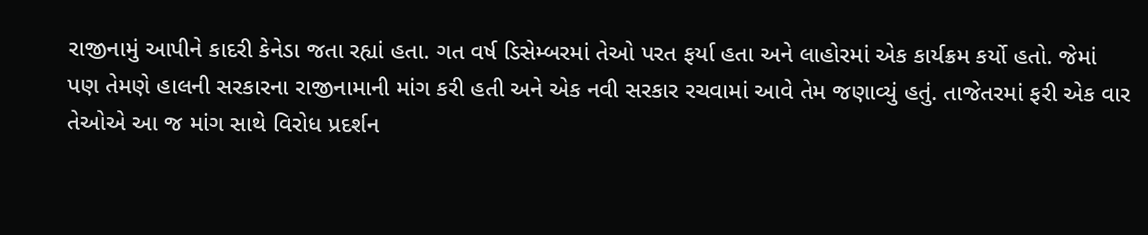રાજીનામું આપીને કાદરી કેનેડા જતા રહ્યાં હતા. ગત વર્ષ ડિસેમ્બરમાં તેઓ પરત ફર્યા હતા અને લાહોરમાં એક કાર્યક્રમ કર્યો હતો. જેમાં પણ તેમણે હાલની સરકારના રાજીનામાની માંગ કરી હતી અને એક નવી સરકાર રચવામાં આવે તેમ જણાવ્યું હતું. તાજેતરમાં ફરી એક વાર તેઓએ આ જ માંગ સાથે વિરોધ પ્રદર્શન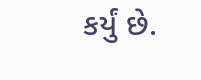કર્યું છે.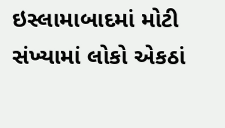ઇસ્લામાબાદમાં મોટી સંખ્યામાં લોકો એકઠાં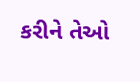કરીને તેઓ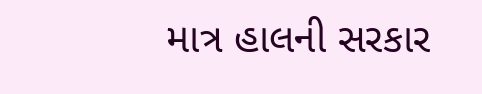માત્ર હાલની સરકાર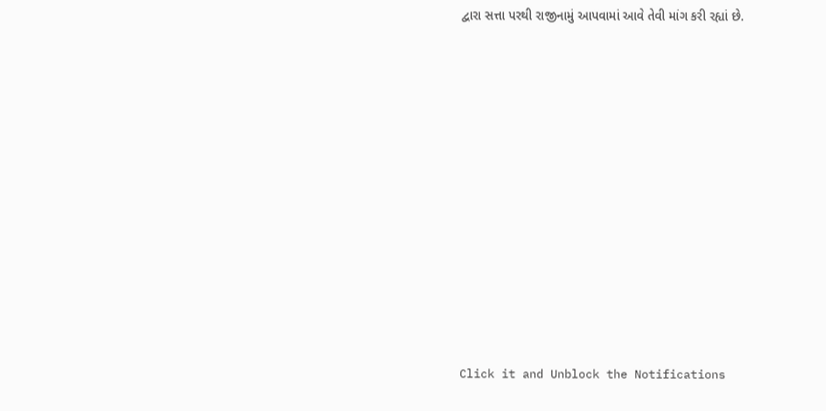દ્વારા સત્તા પરથી રાજીનામું આપવામાં આવે તેવી માંગ કરી રહ્યાં છે.












Click it and Unblock the Notifications